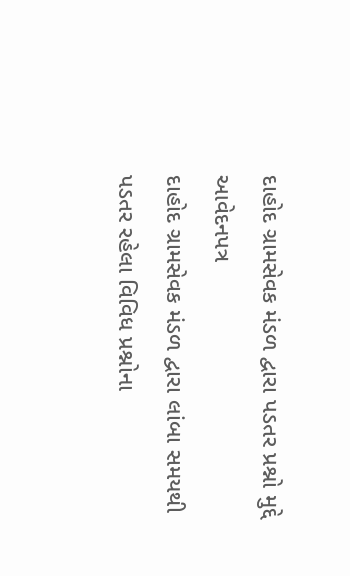દાહોદ ગ્રામસેવક મંડળ દ્વારા પડતર પ્રશ્નો મુદ્દે આવેદનપત્ર
દાહોદ ગ્રામસેવક મંડળ દ્વારા લાંબા સમયથી પડતર રહેલા વિવિધ પ્રશ્નોના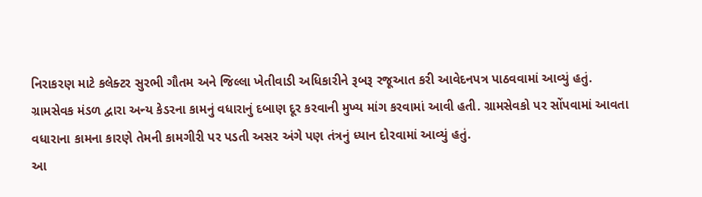નિરાકરણ માટે કલેક્ટર સુરભી ગૌતમ અને જિલ્લા ખેતીવાડી અધિકારીને રૂબરૂ રજૂઆત કરી આવેદનપત્ર પાઠવવામાં આવ્યું હતું.
ગ્રામસેવક મંડળ દ્વારા અન્ય કેડરના કામનું વધારાનું દબાણ દૂર કરવાની મુખ્ય માંગ કરવામાં આવી હતી. ગ્રામસેવકો પર સોંપવામાં આવતા વધારાના કામના કારણે તેમની કામગીરી પર પડતી અસર અંગે પણ તંત્રનું ધ્યાન દોરવામાં આવ્યું હતું.
આ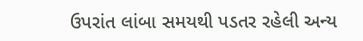ઉપરાંત લાંબા સમયથી પડતર રહેલી અન્ય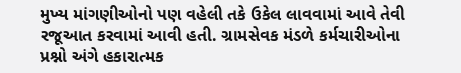મુખ્ય માંગણીઓનો પણ વહેલી તકે ઉકેલ લાવવામાં આવે તેવી રજૂઆત કરવામાં આવી હતી. ગ્રામસેવક મંડળે કર્મચારીઓના પ્રશ્નો અંગે હકારાત્મક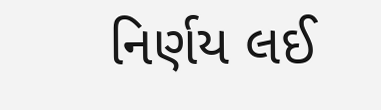નિર્ણય લઈ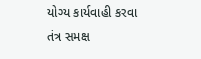યોગ્ય કાર્યવાહી કરવા તંત્ર સમક્ષ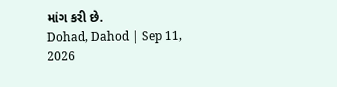માંગ કરી છે.
Dohad, Dahod | Sep 11, 2026